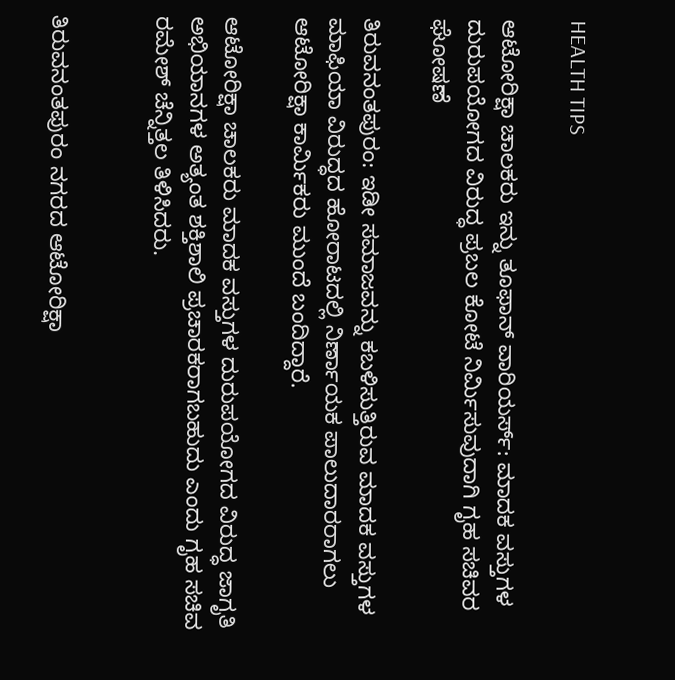HEALTH TIPS

ಆಟೋರಿಕ್ಷಾ ಚಾಲಕರು ಇನ್ನು ತೂಫಾನ್ ವಾರಿಯರ್ಸ್: ಮಾದಕ ವಸ್ತುಗಳ ದುರುಪಯೋಗದ ವಿರುದ್ಧ ಪ್ರಬಲ ಕೋಟೆ ನಿರ್ಮಿಸುವುದಾಗಿ ಗೃಹ ಸಚಿವರ ಘೋಷಣೆ

ತಿರುವನಂತಪುರಂ: ಇಡೀ ಸಮಾಜವನ್ನು ಕಬಳಿಸುತ್ತಿರುವ ಮಾದಕ ವಸ್ತುಗಳ ಮಾಫಿಯಾ ವಿರುದ್ಧದ ಹೋರಾಟದಲ್ಲಿ ನಿರ್ಣಾಯಕ ಪಾಲುದಾರರಾಗಲು ಆಟೋರಿಕ್ಷಾ ಕಾರ್ಮಿಕರು ಮುಂದೆ ಬಂದಿದ್ದಾರೆ.

ಆಟೋರಿಕ್ಷಾ ಚಾಲಕರು ಮಾದಕ ವಸ್ತುಗಳ ದುರುಪಯೋಗದ ವಿರುದ್ಧ ಜಾಗೃತಿ ಅಭಿಯಾನಗಳ ಅತ್ಯಂತ ಶಕ್ತಿಶಾಲಿ ಪ್ರಚಾರಕರಾಗಬಹುದು ಎಂದು ಗೃಹ ಸಚಿವ ರಮೇಶ್ ಚೆನ್ನಿತ್ತಲ ತಿಳಿಸಿದರು.


ತಿರುವನಂತಪುರಂ ನಗರದ ಆಟೋರಿಕ್ಷಾ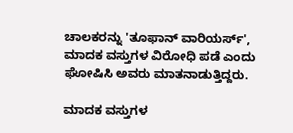ಚಾಲಕರನ್ನು 'ತೂಫಾನ್ ವಾರಿಯರ್ಸ್', ಮಾದಕ ವಸ್ತುಗಳ ವಿರೋಧಿ ಪಡೆ ಎಂದು ಘೋಷಿಸಿ ಅವರು ಮಾತನಾಡುತ್ತಿದ್ದರು.

ಮಾದಕ ವಸ್ತುಗಳ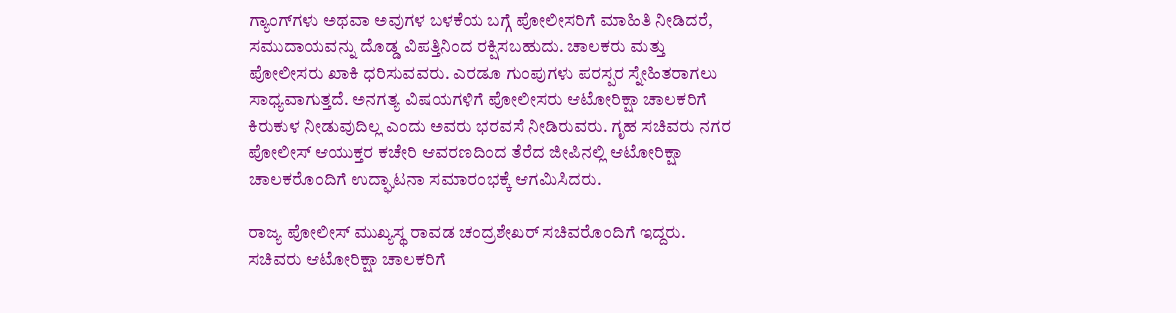ಗ್ಯಾಂಗ್‍ಗಳು ಅಥವಾ ಅವುಗಳ ಬಳಕೆಯ ಬಗ್ಗೆ ಪೋಲೀಸರಿಗೆ ಮಾಹಿತಿ ನೀಡಿದರೆ, ಸಮುದಾಯವನ್ನು ದೊಡ್ಡ ವಿಪತ್ತಿನಿಂದ ರಕ್ಷಿಸಬಹುದು. ಚಾಲಕರು ಮತ್ತು ಪೋಲೀಸರು ಖಾಕಿ ಧರಿಸುವವರು. ಎರಡೂ ಗುಂಪುಗಳು ಪರಸ್ಪರ ಸ್ನೇಹಿತರಾಗಲು ಸಾಧ್ಯವಾಗುತ್ತದೆ. ಅನಗತ್ಯ ವಿಷಯಗಳಿಗೆ ಪೋಲೀಸರು ಆಟೋರಿಕ್ಷಾ ಚಾಲಕರಿಗೆ ಕಿರುಕುಳ ನೀಡುವುದಿಲ್ಲ ಎಂದು ಅವರು ಭರವಸೆ ನೀಡಿರುವರು. ಗೃಹ ಸಚಿವರು ನಗರ ಪೋಲೀಸ್ ಆಯುಕ್ತರ ಕಚೇರಿ ಆವರಣದಿಂದ ತೆರೆದ ಜೀಪಿನಲ್ಲಿ ಆಟೋರಿಕ್ಷಾ ಚಾಲಕರೊಂದಿಗೆ ಉದ್ಘಾಟನಾ ಸಮಾರಂಭಕ್ಕೆ ಆಗಮಿಸಿದರು.

ರಾಜ್ಯ ಪೋಲೀಸ್ ಮುಖ್ಯಸ್ಥ ರಾವಡ ಚಂದ್ರಶೇಖರ್ ಸಚಿವರೊಂದಿಗೆ ಇದ್ದರು. ಸಚಿವರು ಆಟೋರಿಕ್ಷಾ ಚಾಲಕರಿಗೆ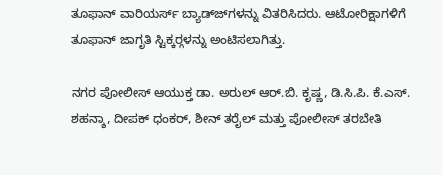ತೂಫಾನ್ ವಾರಿಯರ್ಸ್ ಬ್ಯಾಡ್ಜ್‍ಗಳನ್ನು ವಿತರಿಸಿದರು. ಆಟೋರಿಕ್ಷಾಗಳಿಗೆ ತೂಫಾನ್ ಜಾಗೃತಿ ಸ್ಟಿಕ್ಕರ್‍ಗಳನ್ನು ಅಂಟಿಸಲಾಗಿತ್ತು.

ನಗರ ಪೋಲೀಸ್ ಆಯುಕ್ತ ಡಾ. ಅರುಲ್ ಆರ್.ಬಿ. ಕೃಷ್ಣ, ಡಿ.ಸಿ.ಪಿ. ಕೆ.ಎಸ್. ಶಹನ್ಶಾ, ದೀಪಕ್ ಧಂಕರ್, ಶೀನ್ ತರೈಲ್ ಮತ್ತು ಪೋಲೀಸ್ ತರಬೇತಿ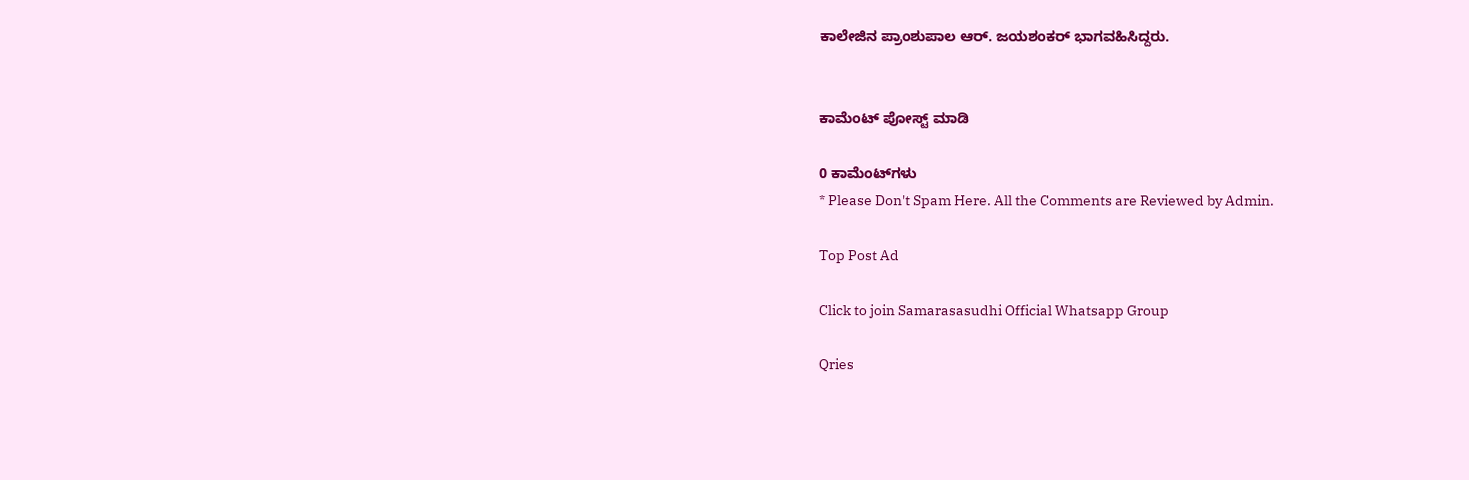ಕಾಲೇಜಿನ ಪ್ರಾಂಶುಪಾಲ ಆರ್. ಜಯಶಂಕರ್ ಭಾಗವಹಿಸಿದ್ದರು.


ಕಾಮೆಂಟ್‌‌ ಪೋಸ್ಟ್‌ ಮಾಡಿ

0 ಕಾಮೆಂಟ್‌ಗಳು
* Please Don't Spam Here. All the Comments are Reviewed by Admin.

Top Post Ad

Click to join Samarasasudhi Official Whatsapp Group

Qries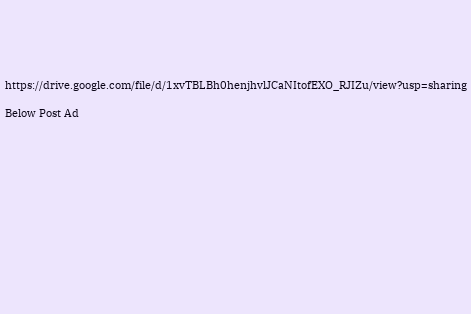https://drive.google.com/file/d/1xvTBLBh0henjhvlJCaNItofEXO_RJIZu/view?usp=sharing

Below Post Ad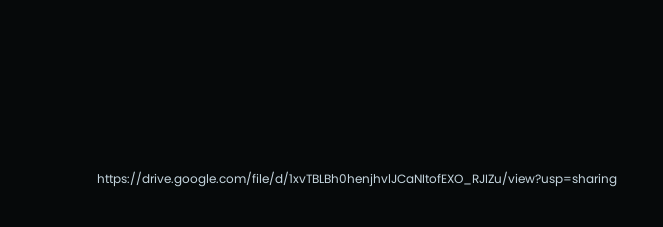https://drive.google.com/file/d/1xvTBLBh0henjhvlJCaNItofEXO_RJIZu/view?usp=sharing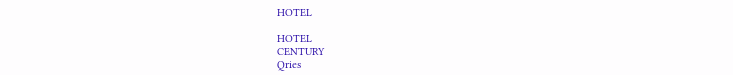HOTEL

HOTEL
CENTURY
Qries